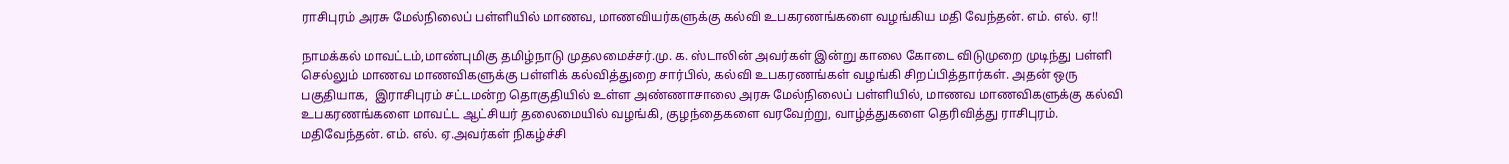ராசிபுரம் அரசு மேல்நிலைப் பள்ளியில் மாணவ, மாணவியர்களுக்கு கல்வி உபகரணங்களை வழங்கிய மதி வேந்தன். எம். எல். ஏ!!

நாமக்கல் மாவட்டம்,மாண்புமிகு தமிழ்நாடு முதலமைச்சர்.மு. க. ஸ்டாலின் அவர்கள் இன்று காலை கோடை விடுமுறை முடிந்து பள்ளி செல்லும் மாணவ மாணவிகளுக்கு பள்ளிக் கல்வித்துறை சார்பில், கல்வி உபகரணங்கள் வழங்கி சிறப்பித்தார்கள். அதன் ஒரு பகுதியாக,  இராசிபுரம் சட்டமன்ற தொகுதியில் உள்ள அண்ணாசாலை அரசு மேல்நிலைப் பள்ளியில், மாணவ மாணவிகளுக்கு கல்வி உபகரணங்களை மாவட்ட ஆட்சியர் தலைமையில் வழங்கி, குழந்தைகளை வரவேற்று, வாழ்த்துகளை தெரிவித்து ராசிபுரம். மதிவேந்தன். எம். எல். ஏ.அவர்கள் நிகழ்ச்சி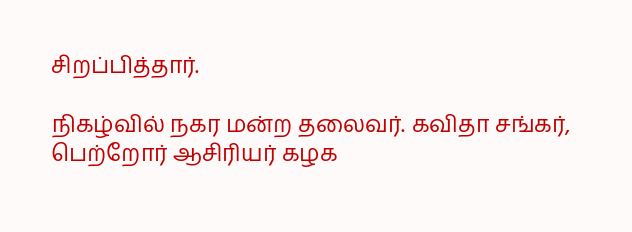சிறப்பித்தார்.

நிகழ்வில் நகர மன்ற தலைவர். கவிதா சங்கர், பெற்றோர் ஆசிரியர் கழக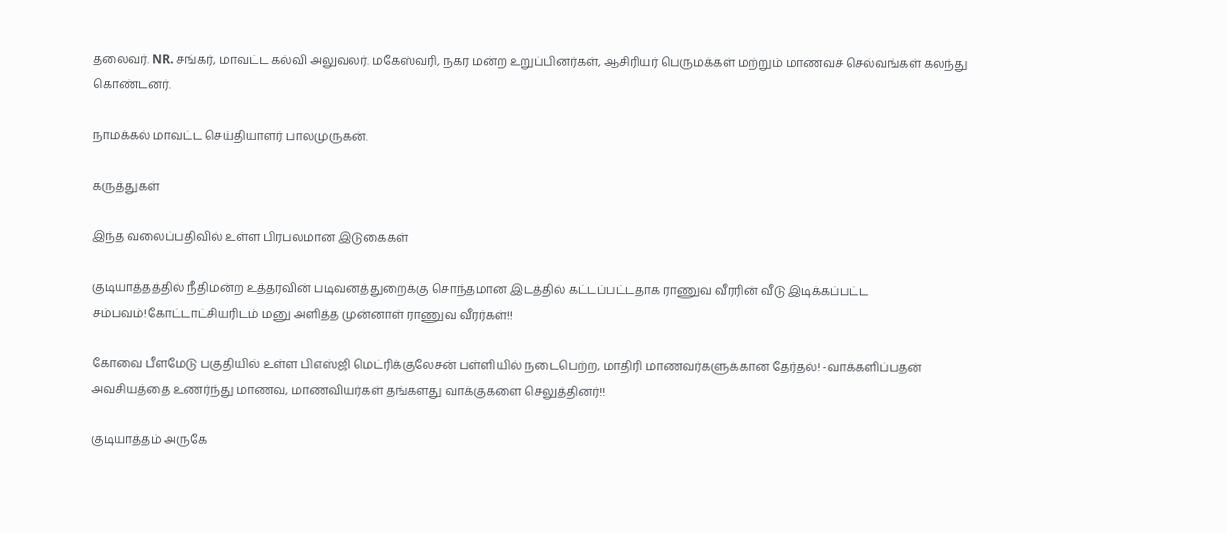தலைவர். NR. சங்கர், மாவட்ட கல்வி அலுவலர். மகேஸ்வரி, நகர மன்ற உறுப்பினர்கள், ஆசிரியர் பெருமக்கள் மற்றும் மாணவச் செல்வங்கள் கலந்து கொண்டனர்.

நாமக்கல் மாவட்ட செய்தியாளர் பாலமுருகன்.

கருத்துகள்

இந்த வலைப்பதிவில் உள்ள பிரபலமான இடுகைகள்

குடியாத்தத்தில் நீதிமன்ற உத்தரவின் படிவனத்துறைக்கு சொந்தமான இடத்தில் கட்டப்பட்டதாக ராணுவ வீரரின் வீடு இடிக்கப்பட்ட சம்பவம்!கோட்டாட்சியரிடம் மனு அளித்த முன்னாள் ராணுவ வீரர்கள்!!

கோவை பீளமேடு பகுதியில் உள்ள பிஎஸ்ஜி மெட்ரிக்குலேசன் பள்ளியில் நடைபெற்ற, மாதிரி மாணவர்களுக்கான தேர்தல்! -வாக்களிப்பதன் அவசியத்தை உணர்ந்து மாணவ, மாணவியர்கள் தங்களது வாக்குகளை செலுத்தினர்!!

குடியாத்தம் அருகே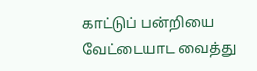காட்டுப் பன்றியை வேட்டையாட வைத்து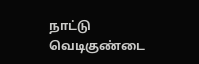நாட்டு வெடிகுண்டை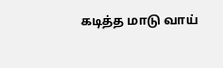கடித்த மாடு வாய்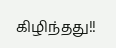கிழிந்தது!!